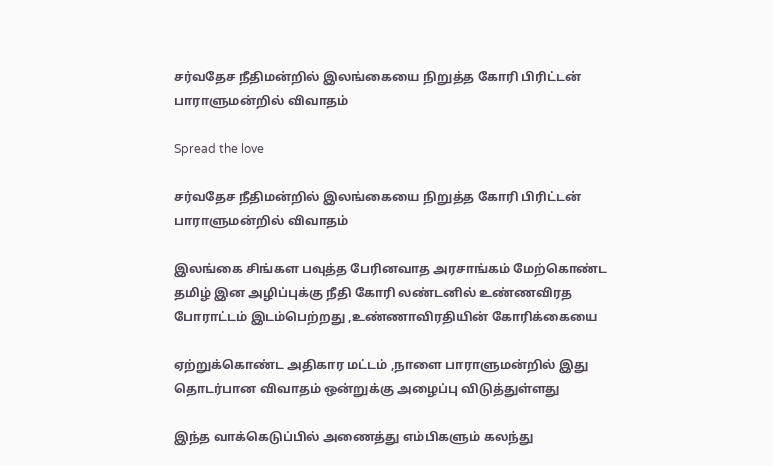சர்வதேச நீதிமன்றில் இலங்கையை நிறுத்த கோரி பிரிட்டன் பாராளுமன்றில் விவாதம்

Spread the love

சர்வதேச நீதிமன்றில் இலங்கையை நிறுத்த கோரி பிரிட்டன் பாராளுமன்றில் விவாதம்

இலங்கை சிங்கள பவுத்த பேரினவாத அரசாங்கம் மேற்கொண்ட தமிழ் இன அழிப்புக்கு நீதி கோரி லண்டனில் உண்ணவிரத போராட்டம் இடம்பெற்றது ,உண்ணாவிரதியின் கோரிக்கையை

ஏற்றுக்கொண்ட அதிகார மட்டம் ,நாளை பாராளுமன்றில் இது தொடர்பான விவாதம் ஒன்றுக்கு அழைப்பு விடுத்துள்ளது

இந்த வாக்கெடுப்பில் அணைத்து எம்பிகளும் கலந்து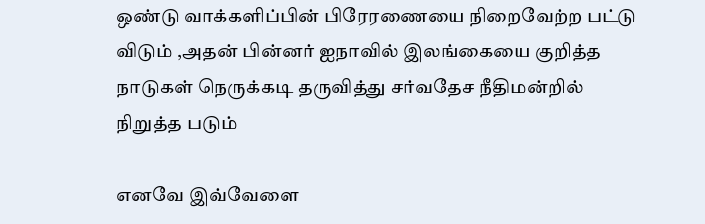ஒண்டு வாக்களிப்பின் பிரேரணையை நிறைவேற்ற பட்டு விடும் ,அதன் பின்னர் ஐநாவில் இலங்கையை குறித்த நாடுகள் நெருக்கடி தருவித்து சர்வதேச நீதிமன்றில் நிறுத்த படும்

எனவே இவ்வேளை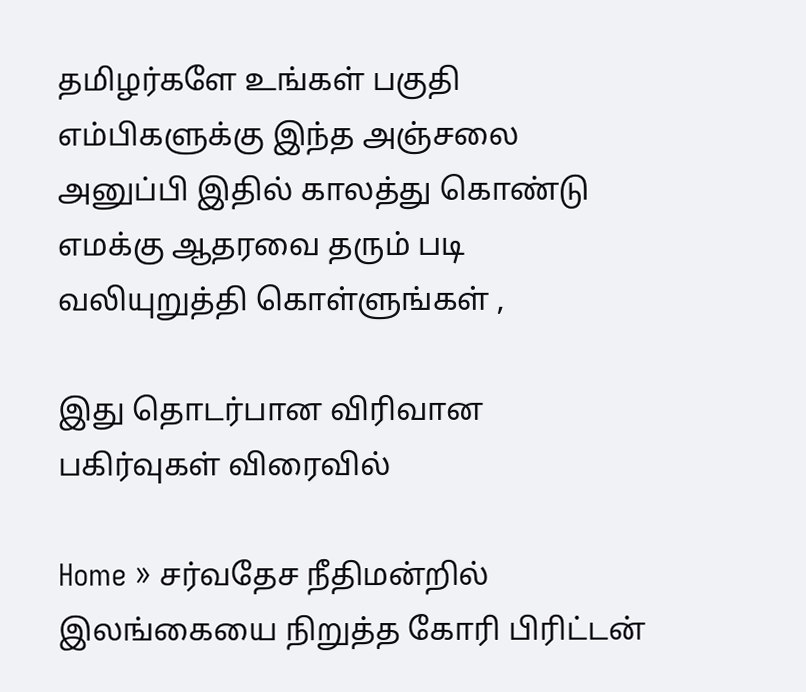தமிழர்களே உங்கள் பகுதி எம்பிகளுக்கு இந்த அஞ்சலை அனுப்பி இதில் காலத்து கொண்டு எமக்கு ஆதரவை தரும் படி வலியுறுத்தி கொள்ளுங்கள் ,

இது தொடர்பான விரிவான பகிர்வுகள் விரைவில்

Home » சர்வதேச நீதிமன்றில் இலங்கையை நிறுத்த கோரி பிரிட்டன்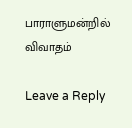பாராளுமன்றில் விவாதம்

Leave a Reply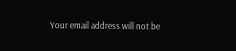Your email address will not be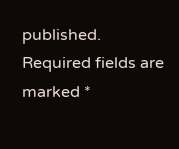published. Required fields are marked *